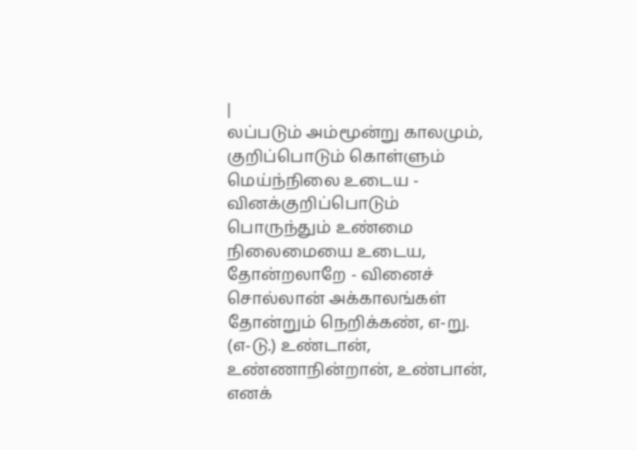|
லப்படும் அம்மூன்று காலமும், குறிப்பொடும் கொள்ளும் மெய்ந்நிலை உடைய - வினக்குறிப்பொடும்
பொருந்தும் உண்மை நிலைமையை உடைய, தோன்றலாறே - வினைச் சொல்லான் அக்காலங்கள்
தோன்றும் நெறிக்கண், எ-று.
(எ-டு.) உண்டான், உண்ணாநின்றான், உண்பான், எனக்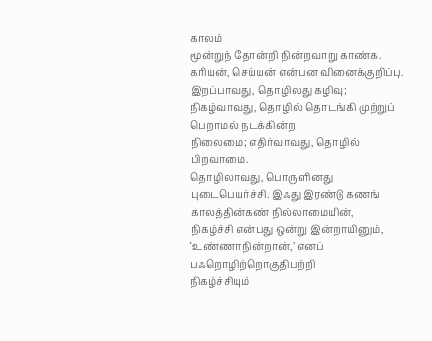காலம்
மூன்றுந் தோன்றி நின்றவாறு காண்க.
கரியன், செய்யன் என்பன வினைக்குறிப்பு.
இறப்பாவது, தொழிலது கழிவு; நிகழ்வாவது, தொழில் தொடங்கி முற்றுப் பெறாமல் நடக்கின்ற
நிலைமை; எதிர்வாவது, தொழில் பிறவாமை.
தொழிலாவது, பொருளினது புடைபெயர்ச்சி. இஃது இரண்டு கணங் காலத்தின்கண் நில்லாமையின்,
நிகழ்ச்சி என்பது ஒன்று இன்றாயினும், ‘உண்ணாநின்றான்,’ எனப் பஃறொழிற்றொகுதிபற்றி
நிகழ்ச்சியும்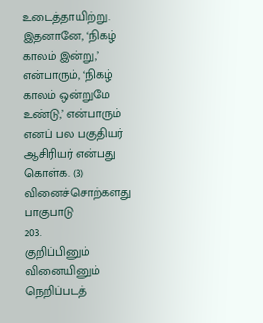உடைத்தாயிற்று. இதனானே, ‘நிகழ் காலம் இன்று,’ என்பாரும், ‘நிகழ்
காலம் ஒன்றுமே உண்டு,’ என்பாரும் எனப் பல பகுதியர் ஆசிரியர் என்பது கொள்க. (3)
வினைச்சொற்களது பாகுபாடு
203.
குறிப்பினும் வினையினும் நெறிப்படத்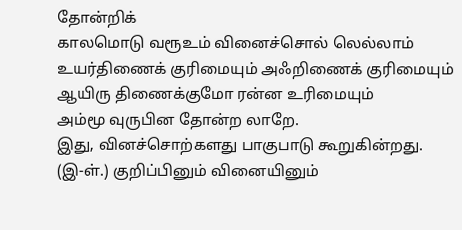தோன்றிக்
காலமொடு வரூஉம் வினைச்சொல் லெல்லாம்
உயர்திணைக் குரிமையும் அஃறிணைக் குரிமையும்
ஆயிரு திணைக்குமோ ரன்ன உரிமையும்
அம்மூ வுருபின தோன்ற லாறே.
இது, வினச்சொற்களது பாகுபாடு கூறுகின்றது.
(இ-ள்.) குறிப்பினும் வினையினும்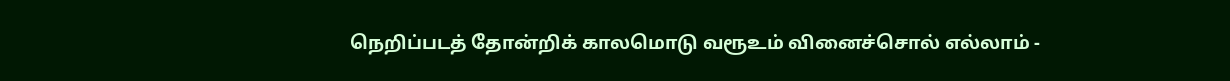நெறிப்படத் தோன்றிக் காலமொடு வரூஉம் வினைச்சொல் எல்லாம் -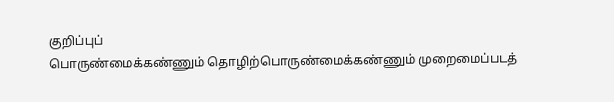குறிப்புப்
பொருண்மைக்கண்ணும் தொழிற்பொருண்மைக்கண்ணும் முறைமைப்படத்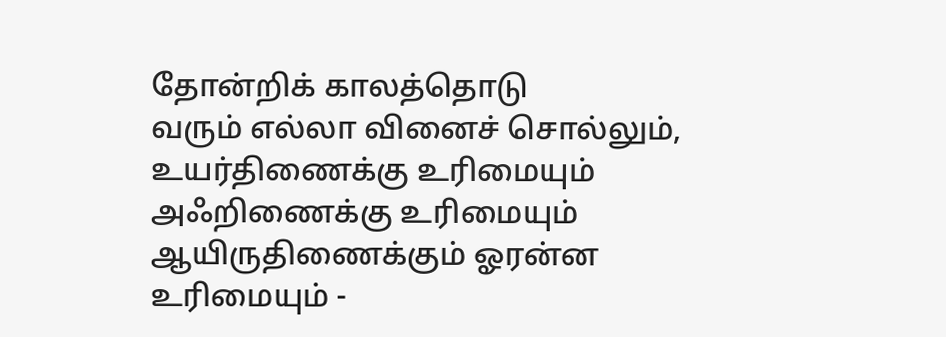தோன்றிக் காலத்தொடு
வரும் எல்லா வினைச் சொல்லும், உயர்திணைக்கு உரிமையும் அஃறிணைக்கு உரிமையும்
ஆயிருதிணைக்கும் ஓரன்ன உரிமையும் -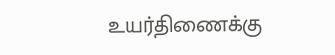உயர்திணைக்கு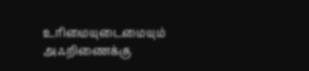உரிமையுடைமையும் அஃறிணைக்கு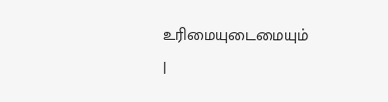உரிமையுடைமையும்
|